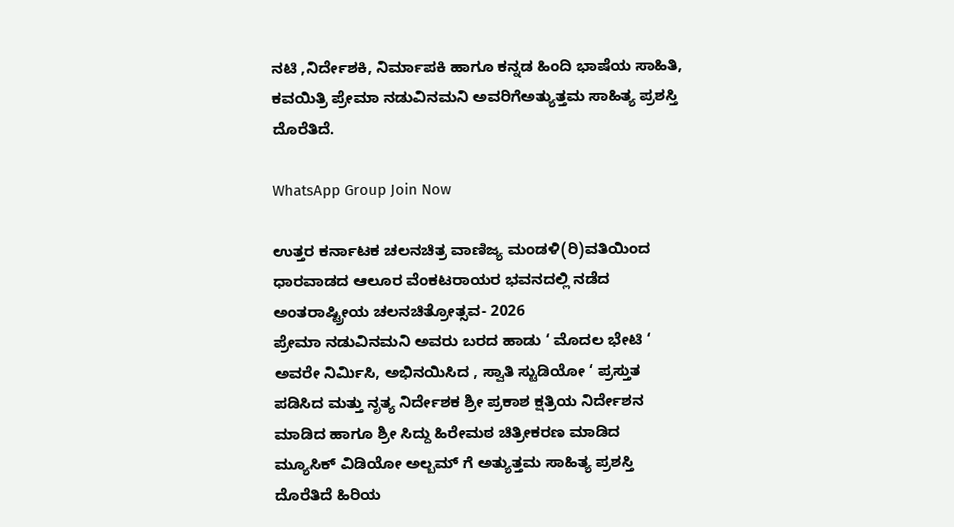ನಟಿ ,ನಿರ್ದೇಶಕಿ, ನಿರ್ಮಾಪಕಿ ಹಾಗೂ ಕನ್ನಡ ಹಿಂದಿ ಭಾಷೆಯ ಸಾಹಿತಿ, ಕವಯಿತ್ರಿ ಪ್ರೇಮಾ ನಡುವಿನಮನಿ ಅವರಿಗೆಅತ್ಯುತ್ತಮ ಸಾಹಿತ್ಯ ಪ್ರಶಸ್ತಿ ದೊರೆತಿದೆ.

WhatsApp Group Join Now

ಉತ್ತರ ಕರ್ನಾಟಕ ಚಲನಚಿತ್ರ ವಾಣಿಜ್ಯ ಮಂಡಳಿ(ರಿ)ವತಿಯಿಂದ ಧಾರವಾಡದ ಆಲೂರ ವೆಂಕಟರಾಯರ ಭವನದಲ್ಲಿ ನಡೆದ ಅಂತರಾಷ್ಟ್ರೀಯ ಚಲನಚಿತ್ರೋತ್ಸವ- 2026
ಪ್ರೇಮಾ ನಡುವಿನಮನಿ ಅವರು ಬರದ ಹಾಡು ‘ ಮೊದಲ ಭೇಟಿ ‘ ಅವರೇ ನಿರ್ಮಿಸಿ, ಅಭಿನಯಿಸಿದ , ಸ್ವಾತಿ ಸ್ಟುಡಿಯೋ ‘ ಪ್ರಸ್ತುತ ಪಡಿಸಿದ ಮತ್ತು ನೃತ್ಯ ನಿರ್ದೇಶಕ ಶ್ರೀ ಪ್ರಕಾಶ ಕ್ಷತ್ರಿಯ ನಿರ್ದೇಶನ ಮಾಡಿದ ಹಾಗೂ ಶ್ರೀ ಸಿದ್ದು ಹಿರೇಮಠ ಚಿತ್ರೀಕರಣ ಮಾಡಿದ
ಮ್ಯೂಸಿಕ್ ವಿಡಿಯೋ ಅಲ್ಬಮ್ ಗೆ ಅತ್ಯುತ್ತಮ ಸಾಹಿತ್ಯ ಪ್ರಶಸ್ತಿ ದೊರೆತಿದೆ ಹಿರಿಯ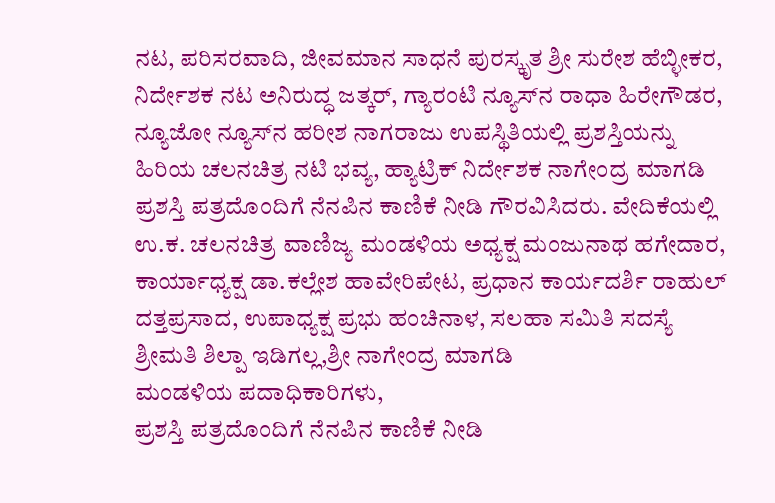ನಟ, ಪರಿಸರವಾದಿ, ಜೀವಮಾನ ಸಾಧನೆ ಪುರಸ್ಕೃತ ಶ್ರೀ ಸುರೇಶ ಹೆಬ್ಳೀಕರ, ನಿರ್ದೇಶಕ ನಟ ಅನಿರುದ್ಧ ಜತ್ಕರ್, ಗ್ಯಾರಂಟಿ ನ್ಯೂಸ್‌ನ ರಾಧಾ ಹಿರೇಗೌಡರ, ನ್ಯೂಜೋ ನ್ಯೂಸ್‌ನ ಹರೀಶ ನಾಗರಾಜು ಉಪಸ್ಥಿತಿಯಲ್ಲಿ ಪ್ರಶಸ್ತಿಯನ್ನು ಹಿರಿಯ ಚಲನಚಿತ್ರ ನಟಿ ಭವ್ಯ, ಹ್ಯಾಟ್ರಿಕ್ ನಿರ್ದೇಶಕ ನಾಗೇಂದ್ರ ಮಾಗಡಿ ಪ್ರಶಸ್ತಿ ಪತ್ರದೊಂದಿಗೆ ನೆನಪಿನ ಕಾಣಿಕೆ ನೀಡಿ ಗೌರವಿಸಿದರು. ವೇದಿಕೆಯಲ್ಲಿ ಉ.ಕ. ಚಲನಚಿತ್ರ ವಾಣಿಜ್ಯ ಮಂಡಳಿಯ ಅಧ್ಯಕ್ಷ ಮಂಜುನಾಥ ಹಗೇದಾರ, ಕಾರ್ಯಾಧ್ಯಕ್ಷ ಡಾ.ಕಲ್ಲೇಶ ಹಾವೇರಿಪೇಟ, ಪ್ರಧಾನ ಕಾರ್ಯದರ್ಶಿ ರಾಹುಲ್ ದತ್ತಪ್ರಸಾದ, ಉಪಾಧ್ಯಕ್ಷ ಪ್ರಭು ಹಂಚಿನಾಳ, ಸಲಹಾ ಸಮಿತಿ ಸದಸ್ಯೆ
ಶ್ರೀಮತಿ ಶಿಲ್ಪಾ ಇಡಿಗಲ್ಲ,ಶ್ರೀ ನಾಗೇಂದ್ರ ಮಾಗಡಿ
ಮಂಡಳಿಯ ಪದಾಧಿಕಾರಿಗಳು,
ಪ್ರಶಸ್ತಿ ಪತ್ರದೊಂದಿಗೆ ನೆನಪಿನ ಕಾಣಿಕೆ ನೀಡಿ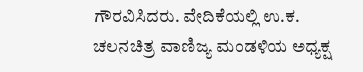ಗೌರವಿಸಿದರು. ವೇದಿಕೆಯಲ್ಲಿ ಉ.ಕ. ಚಲನಚಿತ್ರ ವಾಣಿಜ್ಯ ಮಂಡಳಿಯ ಅಧ್ಯಕ್ಷ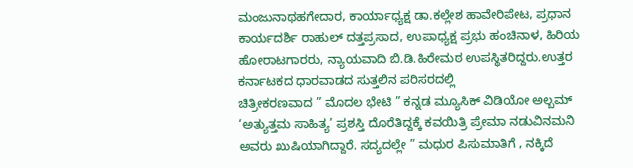ಮಂಜುನಾಥಹಗೇದಾರ, ಕಾರ್ಯಾಧ್ಯಕ್ಷ ಡಾ.ಕಲ್ಲೇಶ ಹಾವೇರಿಪೇಟ, ಪ್ರಧಾನ ಕಾರ್ಯದರ್ಶಿ ರಾಹುಲ್ ದತ್ತಪ್ರಸಾದ, ಉಪಾಧ್ಯಕ್ಷ ಪ್ರಭು ಹಂಚಿನಾಳ, ಹಿರಿಯ ಹೋರಾಟಗಾರರು, ನ್ಯಾಯವಾದಿ ಬಿ.ಡಿ.ಹಿರೇಮಠ ಉಪಸ್ಥಿತರಿದ್ದರು.ಉತ್ತರ ಕರ್ನಾಟಕದ ಧಾರವಾಡದ ಸುತ್ತಲಿನ ಪರಿಸರದಲ್ಲಿ
ಚಿತ್ರೀಕರಣವಾದ ” ಮೊದಲ ಭೇಟಿ ” ಕನ್ನಡ ಮ್ಯೂಸಿಕ್ ವಿಡಿಯೋ ಅಲ್ಬಮ್
‘ಅತ್ಯುತ್ತಮ ಸಾಹಿತ್ಯ’ ಪ್ರಶಸ್ತಿ ದೊರೆತಿದ್ದಕ್ಕೆ ಕವಯಿತ್ರಿ ಪ್ರೇಮಾ ನಡುವಿನಮನಿ ಅವರು ಖುಷಿಯಾಗಿದ್ದಾರೆ. ಸದ್ಯದಲ್ಲೇ ” ಮಧುರ ಪಿಸುಮಾತಿಗೆ , ನಕ್ಕಿದೆ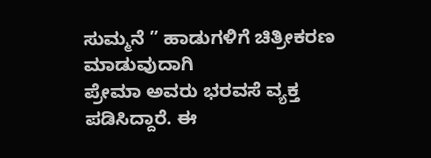ಸುಮ್ಮನೆ ” ಹಾಡುಗಳಿಗೆ ಚಿತ್ರೀಕರಣ ಮಾಡುವುದಾಗಿ
ಪ್ರೇಮಾ ಅವರು ಭರವಸೆ ವ್ಯಕ್ತ ಪಡಿಸಿದ್ದಾರೆ. ಈ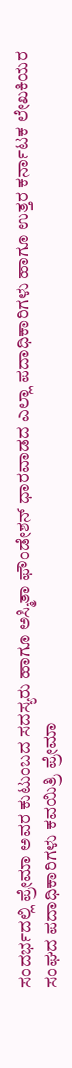ಸಂದರ್ಭದಲ್ಲಿ ಪ್ರೇಮಾ ಅವರ ಕುಟುಂಬದ ಸದಸ್ಯರು ಹಾಗೂ ಅಸ್ಮಿತಾ ಫೌಂಡೇಶನ್ ಧಾರವಾಡದ ಎಲ್ಲಾ ಪದಾಧಿಕಾರಿಗಳು ಹಾಗೂ ಉತ್ತರ ಕರ್ನಾಟಕ ಲೇಖಕಿಯರ ಸಂಘದ ಪದಾಧಿಕಾರಿಗಳು ಕವಯಿತ್ರಿ ಪ್ರೇಮಾ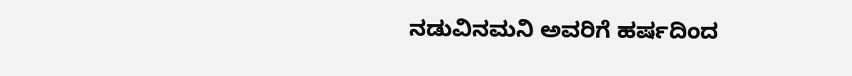ನಡುವಿನಮನಿ ಅವರಿಗೆ ಹರ್ಷದಿಂದ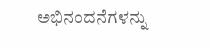ಅಭಿನಂದನೆಗಳನ್ನು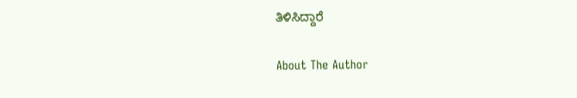ತಿಳಿಸಿದ್ದಾರೆ

About The Author